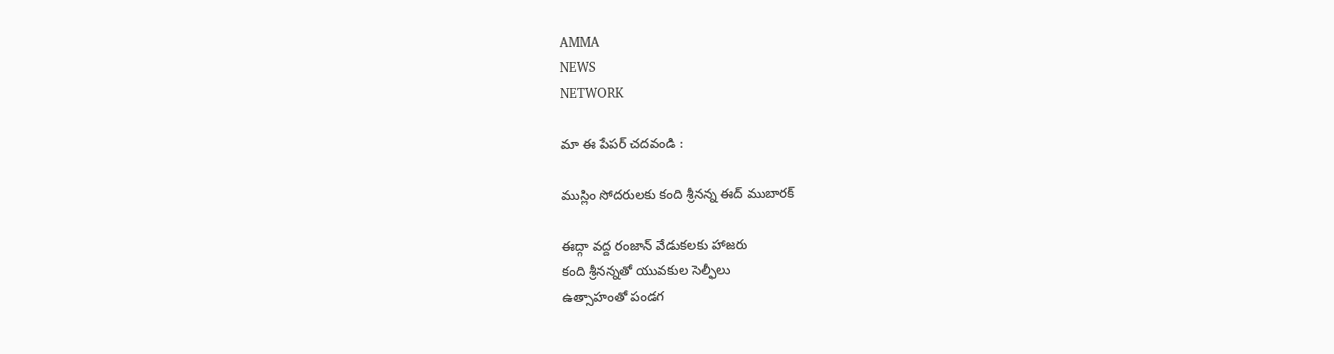AMMA
NEWS
NETWORK

మా ఈ పేపర్ చదవండి :

ముస్లిం సోద‌రుల‌కు కంది శ్రీనన్న ఈద్ ముబారక్

ఈద్గా వ‌ద్ద రంజాన్ వేడుక‌ల‌కు హాజ‌రు
కంది శ్రీ‌న‌న్న‌తో యువ‌కుల సెల్ఫీలు
ఉత్సాహంతో పండ‌గ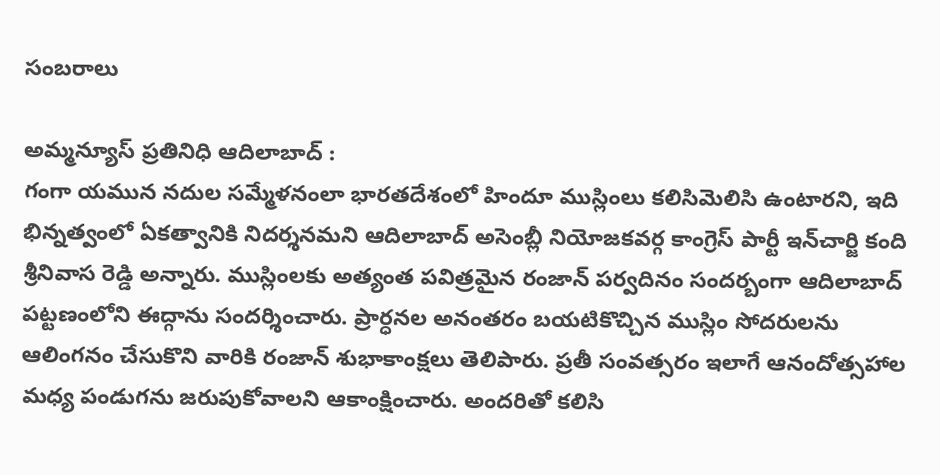సంబ‌రాలు

అమ్మ‌న్యూస్ ప్ర‌తినిధి ఆదిలాబాద్ :
గంగా య‌మున న‌దుల స‌మ్మేళ‌నంలా భార‌తదేశంలో హిందూ ముస్లింలు క‌లిసిమెలిసి ఉంటార‌ని, ఇది భిన్న‌త్వంలో ఏక‌త్వానికి నిద‌ర్శ‌న‌మ‌ని ఆదిలాబాద్ అసెంబ్లీ నియోజకవర్గ కాంగ్రెస్ పార్టీ ఇన్‌చార్జి కంది శ్రీనివాస రెడ్డి అన్నారు. ముస్లింల‌కు అత్యంత పవిత్రమైన‌ రంజాన్ పర్వదినం సందర్బంగా ఆదిలాబాద్ పట్టణంలోని ఈద్గాను సందర్శించారు. ప్రార్ధ‌న‌ల అనంత‌రం బ‌య‌టికొచ్చిన ముస్లిం సోదరులను ఆలింగనం చేసుకొని వారికి రంజాన్ శుభాకాంక్షలు తెలిపారు. ప్ర‌తీ సంవ‌త్స‌రం ఇలాగే ఆనందోత్స‌హాల మ‌ధ్య పండుగ‌ను జ‌రుపుకోవాల‌ని ఆకాంక్షించారు. అంద‌రితో క‌లిసి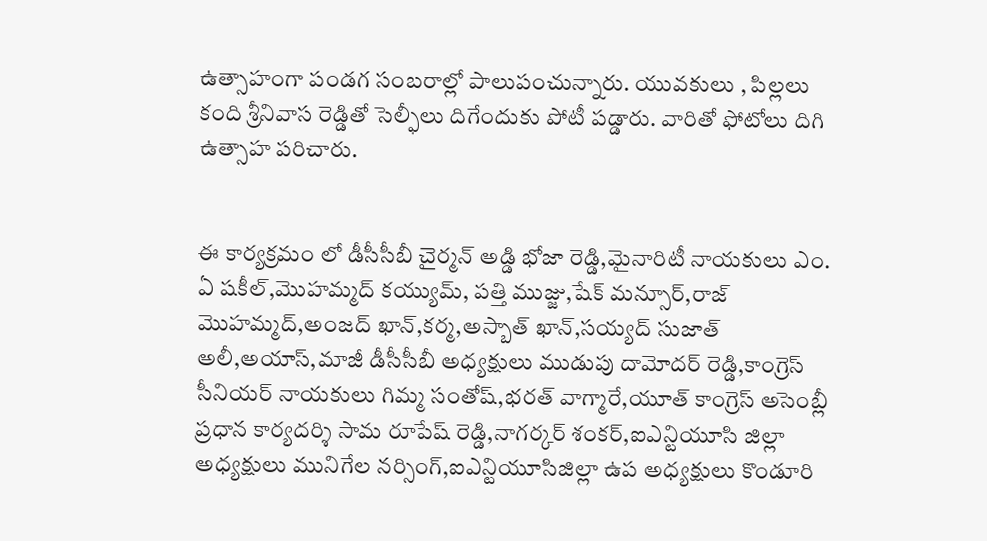ఉత్సాహంగా పండ‌గ సంబ‌రాల్లో పాలుపంచున్నారు. యువ‌కులు , పిల్లలు కంది శ్రీ‌నివాస రెడ్డితో సెల్ఫీలు దిగేందుకు పోటీ ప‌డ్డారు. వారితో ఫోటోలు దిగి ఉత్సాహ ప‌రిచారు.


ఈ కార్యక్రమం లో డీసీసీబీ చైర్మన్ అడ్డి భోజా రెడ్డి,మైనారిటీ నాయకులు ఎం. ఏ షకీల్,మొహమ్మద్ కయ్యుమ్, పత్తి ముజ్జు,షేక్ మన్సూర్,రాజ్ మొహమ్మద్,అంజద్ ఖాన్,కర్మ,అస్బాత్ ఖాన్,సయ్యద్ సుజాత్ అలీ,అయాస్,మాజీ డీసీసీబీ అధ్యక్షులు ముడుపు దామోదర్ రెడ్డి,కాంగ్రెస్ సీనియర్ నాయకులు గిమ్మ సంతోష్,భరత్ వాగ్మారే,యూత్ కాంగ్రెస్ అసెంబ్లీ ప్రధాన కార్యదర్శి సామ రూపేష్ రెడ్డి,నాగర్కర్ శంకర్,ఐఎన్టియూసి జిల్లా అధ్యక్షులు మునిగేల నర్సింగ్,ఐఎన్టియూసిజిల్లా ఉప అధ్యక్షులు కొండూరి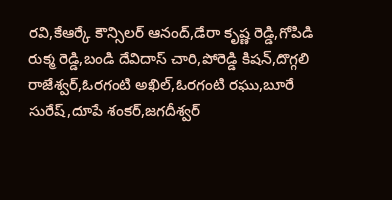రవి,కేఆర్కే కౌన్సిలర్ ఆనంద్,డేరా కృష్ణ రెడ్డి,గోపిడి రుక్మ రెడ్డి,బండి దేవిదాస్ చారి,పోరెడ్డి కిషన్,దొగ్గలి రాజేశ్వర్,ఓరగంటి అఖిల్,ఓరగంటి రఘు,బూరే సురేష్,దూపే శంకర్,జగదీశ్వర్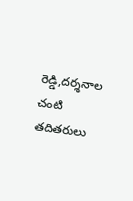రెడ్డి,దర్శనాల చంటి తదితరులు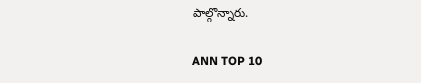పాల్గొన్నారు.

ANN TOP 10